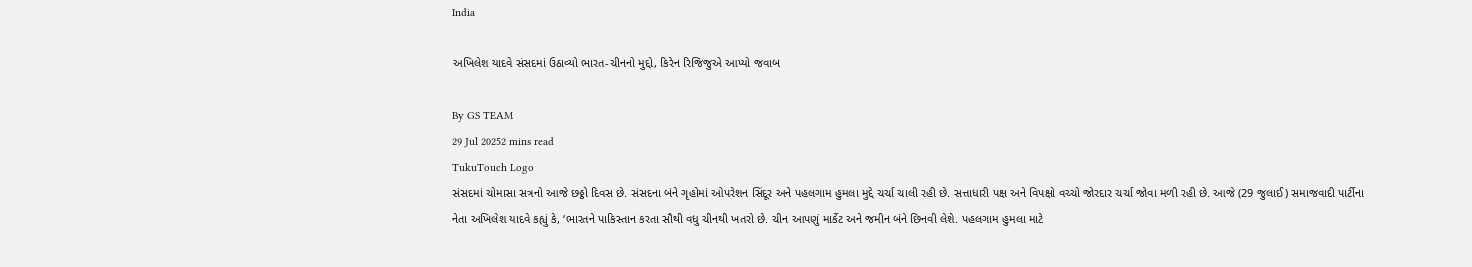India

અખિલેશ યાદવે સંસદમાં ઉઠાવ્યો ભારત-ચીનનો મુદ્દો, કિરેન રિજિજુએ આપ્યો જવાબ

By GS TEAM
29 Jul 20252 mins read
TukuTouch Logo
સંસદમાં ચોમાસા સત્રનો આજે છઠ્ઠો દિવસ છે. સંસદના બંને ગૃહોમાં ઓપરેશન સિંદૂર અને પહલગામ હુમલા મુદ્દે ચર્ચા ચાલી રહી છે. સત્તાધારી પક્ષ અને વિપક્ષો વચ્ચો જોરદાર ચર્ચા જોવા મળી રહી છે. આજે (29 જુલાઈ) સમાજવાદી પાર્ટીના નેતા અખિલેશ યાદવે કહ્યું કે, ‘ભારતને પાકિસ્તાન કરતા સૌથી વધુ ચીનથી ખતરો છે. ચીન આપણું માર્કેટ અને જમીન બંને છિનવી લેશે. પહલગામ હુમલા માટે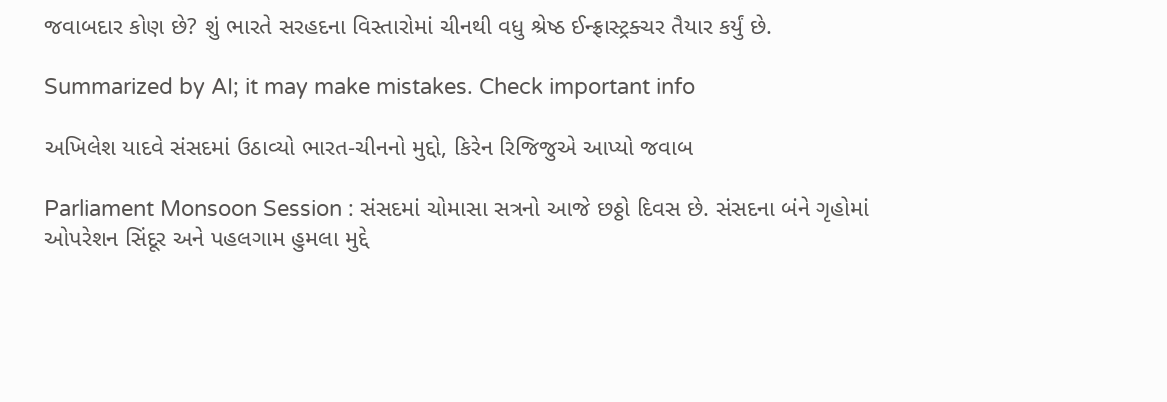જવાબદાર કોણ છે? શું ભારતે સરહદના વિસ્તારોમાં ચીનથી વધુ શ્રેષ્ઠ ઈન્ફ્રાસ્ટ્રક્ચર તૈયાર કર્યું છે.

Summarized by AI; it may make mistakes. Check important info

અખિલેશ યાદવે સંસદમાં ઉઠાવ્યો ભારત-ચીનનો મુદ્દો, કિરેન રિજિજુએ આપ્યો જવાબ

Parliament Monsoon Session : સંસદમાં ચોમાસા સત્રનો આજે છઠ્ઠો દિવસ છે. સંસદના બંને ગૃહોમાં ઓપરેશન સિંદૂર અને પહલગામ હુમલા મુદ્દે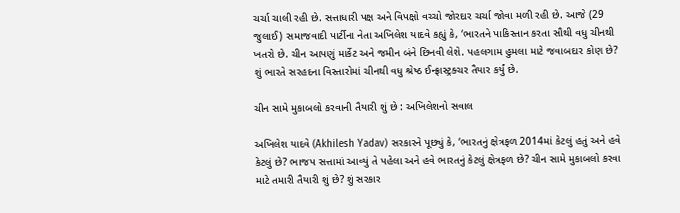ચર્ચા ચાલી રહી છે. સત્તાધારી પક્ષ અને વિપક્ષો વચ્ચો જોરદાર ચર્ચા જોવા મળી રહી છે. આજે (29 જુલાઈ) સમાજવાદી પાર્ટીના નેતા અખિલેશ યાદવે કહ્યું કે, ‘ભારતને પાકિસ્તાન કરતા સૌથી વધુ ચીનથી ખતરો છે. ચીન આપણું માર્કેટ અને જમીન બંને છિનવી લેશે. પહલગામ હુમલા માટે જવાબદાર કોણ છે? શું ભારતે સરહદના વિસ્તારોમાં ચીનથી વધુ શ્રેષ્ઠ ઈન્ફ્રાસ્ટ્રક્ચર તૈયાર કર્યું છે.

ચીન સામે મુકાબલો કરવાની તૈયારી શું છે : અખિલેશનો સવાલ

અખિલેશ યાદવે (Akhilesh Yadav) સરકારને પૂછ્યું કે, ‘ભારતનું ક્ષેત્રફળ 2014માં કેટલું હતું અને હવે કેટલું છે? ભાજપ સત્તામાં આવ્યું તે પહેલા અને હવે ભારતનું કેટલું ક્ષેત્રફળ છે? ચીન સામે મુકાબલો કરવા માટે તમારી તૈયારી શું છે? શું સરકાર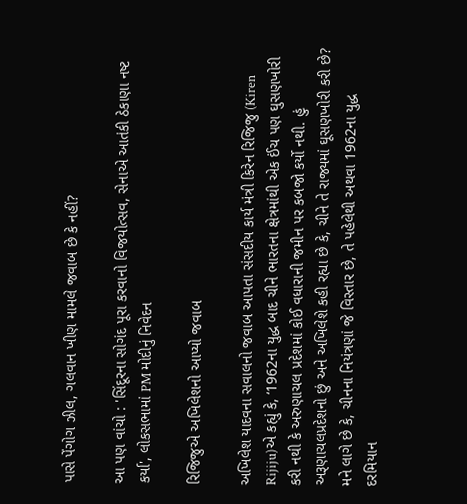પાસે પેંગોગ ઝીલ, ગલવાન ખીણ મામલે જવાબ છે કે નહીં?

આ પણ વાંચો : 'સિંદૂરના સોગંદ પૂરા કરવાનો વિજયોત્સવ, સેનાએ આતંકી ઠેકાણા નષ્ટ કર્યા', લોકસભામાં PM મોદીનું નિવેદન

રિજિજુએ અખિલેશનો આપ્યો જવાબ

અખિલેશ યાદવના સવાલનો જવાબ આપતા સંસદીય કાર્ય મંત્રી કિરેન રિજિજુ (Kiren Rijiju)એ કહ્યું કે, ‘1962ના યુદ્ધ બાદ ચીને ભારતના ક્ષેત્રમાંથી એક ઈંચ પણ ઘુસણખોરી કરી નથી કે અરુણાચલ પ્રદેશમાં કોઈ વધારાની જમીન પર કબજો કર્યો નથી. હું અરૂણાચલપ્રદેશનો છું અને અખિલેશે કહી રહ્યા છે કે, ચીને તે રાજ્યમાં ઘૂસણખોરી કરી છે? મને લાગે છે કે, ચીનના નિયંત્રણાં જે વિસ્તાર છે, તે પહેલેથી અથવા 1962ના યુદ્ધ દરમિયાન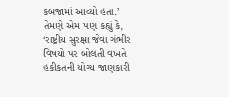કબજામાં આવ્યો હતા.’ તેમણે એમ પણ કહ્યું કે, ‘રાષ્ટ્રીય સુરક્ષા જેવા ગંભીર વિષયો પર બોલતી વખતે હકીકતની યોગ્ય જાણકારી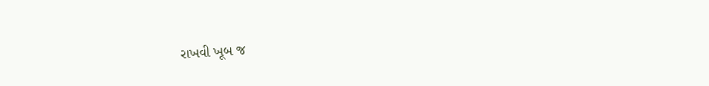રાખવી ખૂબ જ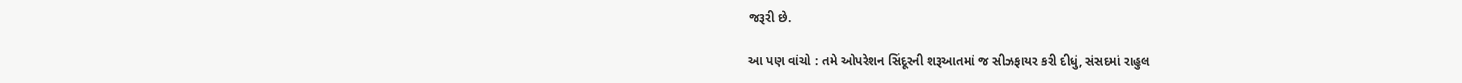જરૂરી છે.

આ પણ વાંચો : તમે ઓપરેશન સિંદૂરની શરૂઆતમાં જ સીઝફાયર કરી દીધું, સંસદમાં રાહુલ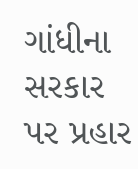ગાંધીના સરકાર પર પ્રહાર